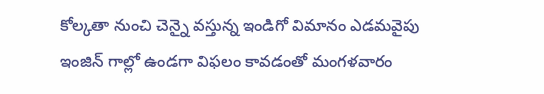కోల్కతా నుంచి చెన్నై వస్తున్న ఇండిగో విమానం ఎడమవైపు ఇంజిన్ గాల్లో ఉండగా విఫలం కావడంతో మంగళవారం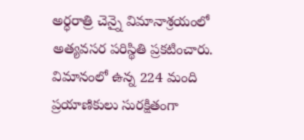అర్ధరాత్రి చెన్నై విమానాశ్రయంలో అత్యవసర పరిస్థితి ప్రకటించారు.
విమానంలో ఉన్న 224 మంది ప్రయాణికులు సురక్షితంగా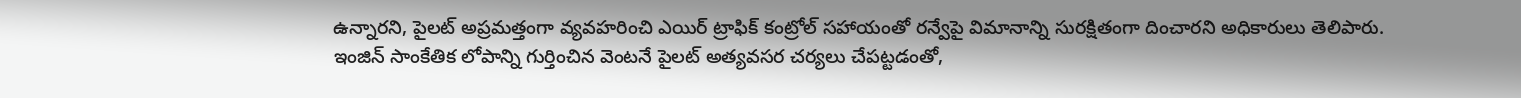ఉన్నారని, పైలట్ అప్రమత్తంగా వ్యవహరించి ఎయిర్ ట్రాఫిక్ కంట్రోల్ సహాయంతో రన్వేపై విమానాన్ని సురక్షితంగా దించారని అధికారులు తెలిపారు.
ఇంజిన్ సాంకేతిక లోపాన్ని గుర్తించిన వెంటనే పైలట్ అత్యవసర చర్యలు చేపట్టడంతో,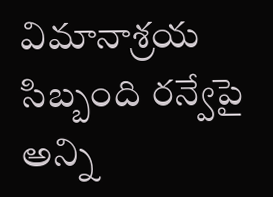విమానాశ్రయ సిబ్బంది రన్వేపై అన్ని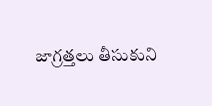జాగ్రత్తలు తీసుకుని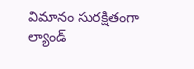విమానం సురక్షితంగా ల్యాండ్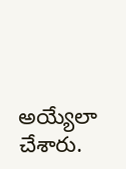అయ్యేలా చేశారు.